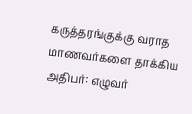கருத்தரங்குக்கு வராத மாணவர்களை தாக்கிய அதிபர்: எழுவர்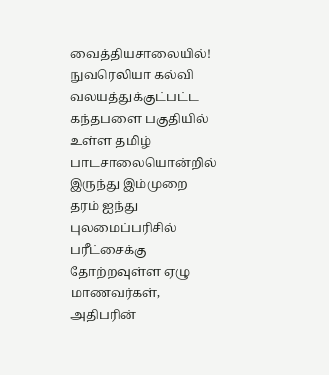வைத்தியசாலையில்!
நுவரெலியா கல்வி வலயத்துக்குட்பட்ட கந்தபளை பகுதியில் உள்ள தமிழ் பாடசாலையொன்றில் இருந்து இம்முறை தரம் ஐந்து புலமைப்பரிசில் பரீட்சைக்கு தோற்றவுள்ள ஏழு மாணவர்கள், அதிபரின்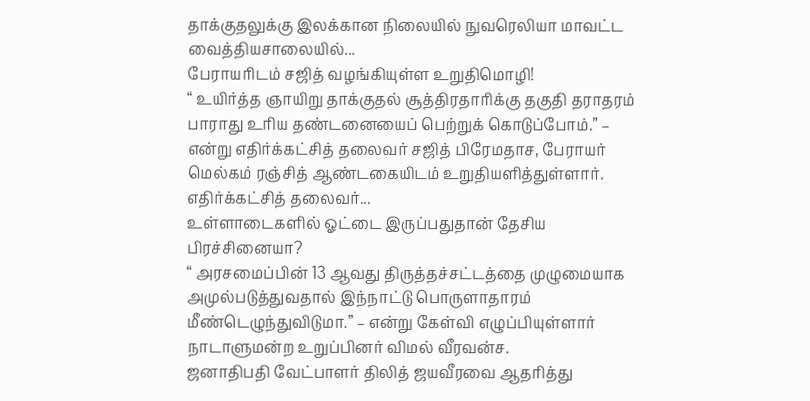தாக்குதலுக்கு இலக்கான நிலையில் நுவரெலியா மாவட்ட வைத்தியசாலையில்...
பேராயரிடம் சஜித் வழங்கியுள்ள உறுதிமொழி!
“ உயிர்த்த ஞாயிறு தாக்குதல் சூத்திரதாரிக்கு தகுதி தராதரம் பாராது உரிய தண்டனையைப் பெற்றுக் கொடுப்போம்.” – என்று எதிர்க்கட்சித் தலைவர் சஜித் பிரேமதாச, பேராயர் மெல்கம் ரஞ்சித் ஆண்டகையிடம் உறுதியளித்துள்ளார்.
எதிர்க்கட்சித் தலைவர்...
உள்ளாடைகளில் ஓட்டை இருப்பதுதான் தேசிய பிரச்சினையா?
“ அரசமைப்பின் 13 ஆவது திருத்தச்சட்டத்தை முழுமையாக அமுல்படுத்துவதால் இந்நாட்டு பொருளாதாரம் மீண்டெழுந்துவிடுமா.” – என்று கேள்வி எழுப்பியுள்ளார் நாடாளுமன்ற உறுப்பினர் விமல் வீரவன்ச.
ஜனாதிபதி வேட்பாளர் திலித் ஜயவீரவை ஆதரித்து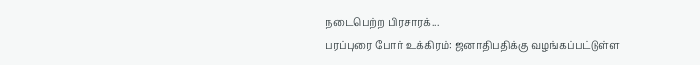நடைபெற்ற பிரசாரக்...
பரப்புரை போர் உக்கிரம்: ஜனாதிபதிக்கு வழங்கப்பட்டுள்ள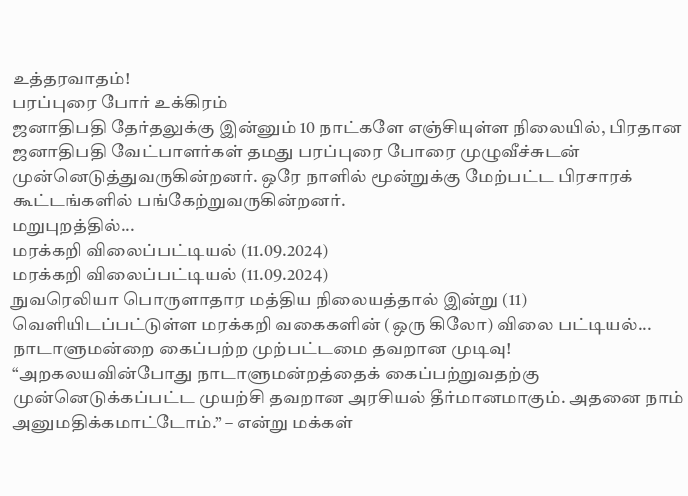உத்தரவாதம்!
பரப்புரை போர் உக்கிரம்
ஜனாதிபதி தேர்தலுக்கு இன்னும் 10 நாட்களே எஞ்சியுள்ள நிலையில், பிரதான ஜனாதிபதி வேட்பாளர்கள் தமது பரப்புரை போரை முழுவீச்சுடன் முன்னெடுத்துவருகின்றனர். ஒரே நாளில் மூன்றுக்கு மேற்பட்ட பிரசாரக் கூட்டங்களில் பங்கேற்றுவருகின்றனர்.
மறுபுறத்தில்...
மரக்கறி விலைப்பட்டியல் (11.09.2024)
மரக்கறி விலைப்பட்டியல் (11.09.2024)
நுவரெலியா பொருளாதார மத்திய நிலையத்தால் இன்று (11) வெளியிடப்பட்டுள்ள மரக்கறி வகைகளின் (ஒரு கிலோ) விலை பட்டியல்...
நாடாளுமன்றை கைப்பற்ற முற்பட்டமை தவறான முடிவு!
“அறகலயவின்போது நாடாளுமன்றத்தைக் கைப்பற்றுவதற்கு முன்னெடுக்கப்பட்ட முயற்சி தவறான அரசியல் தீர்மானமாகும். அதனை நாம் அனுமதிக்கமாட்டோம்.” – என்று மக்கள்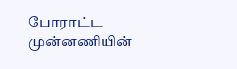போராட்ட முன்னணியின்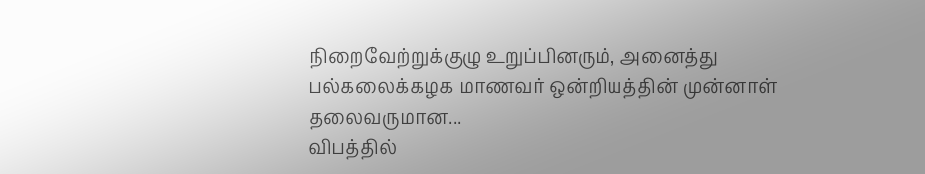நிறைவேற்றுக்குழு உறுப்பினரும், அனைத்து பல்கலைக்கழக மாணவர் ஒன்றியத்தின் முன்னாள் தலைவருமான...
விபத்தில்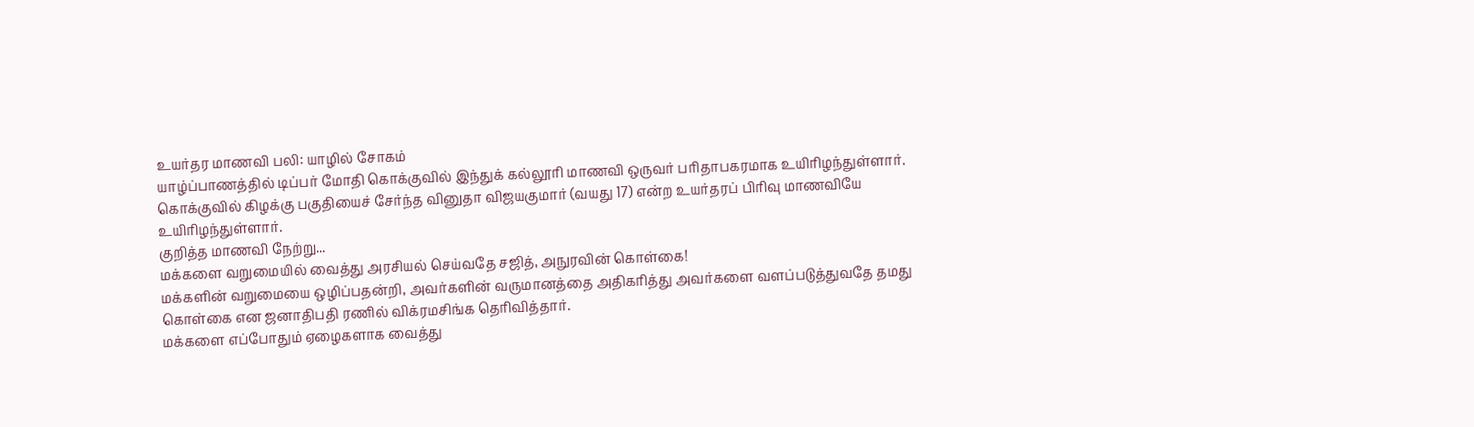உயர்தர மாணவி பலி: யாழில் சோகம்
யாழ்ப்பாணத்தில் டிப்பர் மோதி கொக்குவில் இந்துக் கல்லூரி மாணவி ஒருவர் பரிதாபகரமாக உயிரிழந்துள்ளார்.
கொக்குவில் கிழக்கு பகுதியைச் சேர்ந்த வினுதா விஜயகுமார் (வயது 17) என்ற உயர்தரப் பிரிவு மாணவியே உயிரிழந்துள்ளார்.
குறித்த மாணவி நேற்று...
மக்களை வறுமையில் வைத்து அரசியல் செய்வதே சஜித், அநுரவின் கொள்கை!
மக்களின் வறுமையை ஒழிப்பதன்றி, அவர்களின் வருமானத்தை அதிகரித்து அவர்களை வளப்படுத்துவதே தமது கொள்கை என ஜனாதிபதி ரணில் விக்ரமசிங்க தெரிவித்தார்.
மக்களை எப்போதும் ஏழைகளாக வைத்து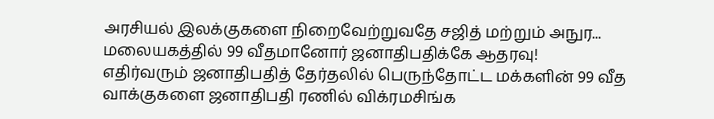அரசியல் இலக்குகளை நிறைவேற்றுவதே சஜித் மற்றும் அநுர...
மலையகத்தில் 99 வீதமானோர் ஜனாதிபதிக்கே ஆதரவு!
எதிர்வரும் ஜனாதிபதித் தேர்தலில் பெருந்தோட்ட மக்களின் 99 வீத வாக்குகளை ஜனாதிபதி ரணில் விக்ரமசிங்க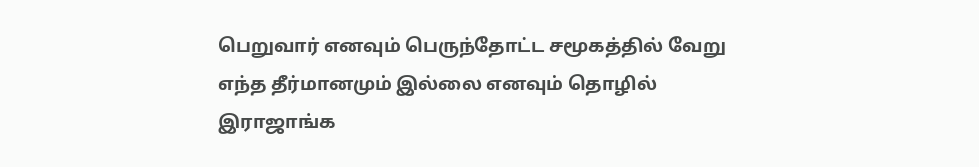பெறுவார் எனவும் பெருந்தோட்ட சமூகத்தில் வேறு எந்த தீர்மானமும் இல்லை எனவும் தொழில் இராஜாங்க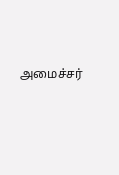அமைச்சர்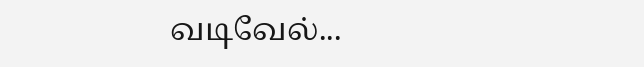வடிவேல்...